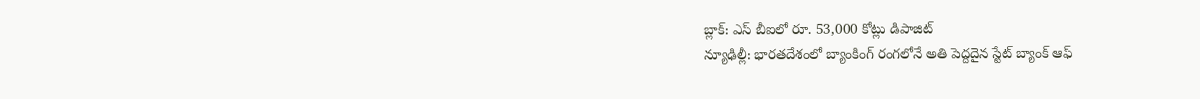బ్లాక్: ఎస్ బీఐలో రూ. 53,000 కోట్లు డిపాజిట్
న్యూఢిల్లీ: భారతదేశంలో బ్యాంకింగ్ రంగలోనే అతి పెద్దదైన స్టేట్ బ్యాంక్ ఆఫ్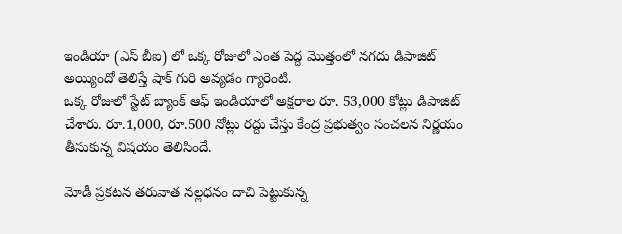ఇండియా (ఎస్ బీఐ) లో ఒక్క రోజులో ఎంత పెద్ద మొత్తంలో నగదు డిపాజిట్ అయ్యిందో తెలిస్తే షాక్ గురి అవ్యడం గ్యారెంటి.
ఒక్క రోజులో స్టేట్ బ్యాంక్ ఆఫ్ ఇండియాలో అక్షరాల రూ. 53,000 కోట్లు డిపాజిట్ చేశారు. రూ.1,000, రూ.500 నోట్లు రద్దు చేస్తు కేంద్ర ప్రభుత్వం సంచలన నిర్ణయం తీసుకున్న విషయం తెలిసిందే.

మోడీ ప్రకటన తరువాత నల్లధనం దాచి పెట్టుకున్న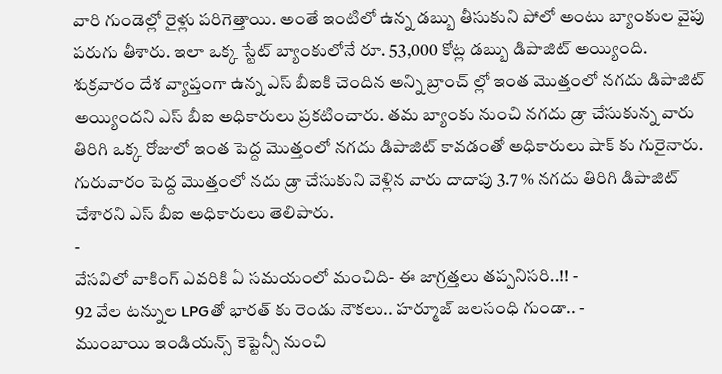వారి గుండెల్లో రైళ్లు పరిగెత్తాయి. అంతే ఇంటిలో ఉన్న డబ్బు తీసుకుని పోలో అంటు బ్యాంకుల వైపు పరుగు తీశారు. ఇలా ఒక్క స్టేట్ బ్యాంకులోనే రూ. 53,000 కోట్ల డబ్బు డిపాజిట్ అయ్యింది.
శుక్రవారం దేశ వ్యాప్తంగా ఉన్న ఎస్ బీఐకి చెందిన అన్ని బ్రాంచ్ ల్లో ఇంత మొత్తంలో నగదు డిపాజిట్ అయ్యిందని ఎస్ బీఐ అధికారులు ప్రకటించారు. తమ బ్యాంకు నుంచి నగదు డ్రా చేసుకున్న వారు తిరిగి ఒక్క రోజులో ఇంత పెద్ద మొత్తంలో నగదు డిపాజిట్ కావడంతో అధికారులు షాక్ కు గురైనారు. గురువారం పెద్ద మొత్తంలో నదు డ్రా చేసుకుని వెళ్లిన వారు దాదాపు 3.7 % నగదు తిరిగి డిపాజిట్ చేశారని ఎస్ బీఐ అధికారులు తెలిపారు.
-
వేసవిలో వాకింగ్ ఎవరికి ఏ సమయంలో మంచిది- ఈ జాగ్రత్తలు తప్పనిసరి..!! -
92 వేల టన్నుల LPGతో భారత్ కు రెండు నౌకలు.. హర్మూజ్ జలసంధి గుండా.. -
ముంబాయి ఇండియన్స్ కెప్టెన్సీ నుంచి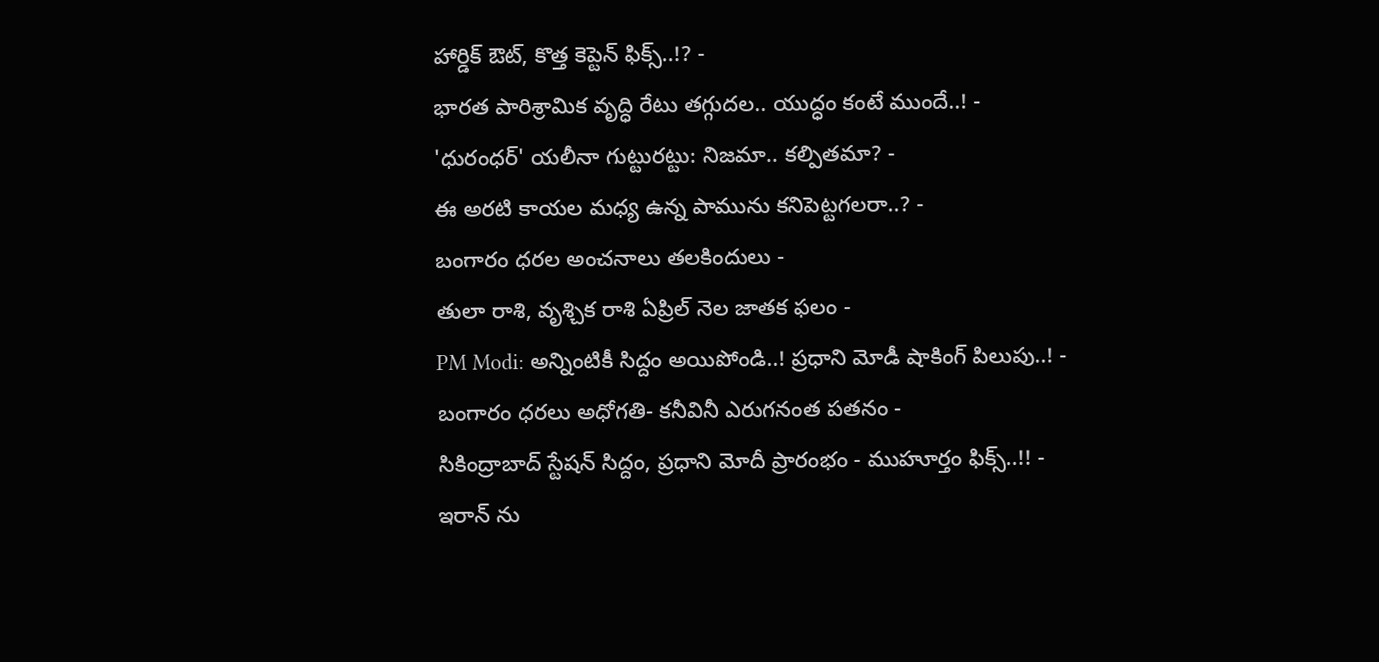హార్డిక్ ఔట్, కొత్త కెప్టెన్ ఫిక్స్..!? -
భారత పారిశ్రామిక వృద్ధి రేటు తగ్గుదల.. యుద్ధం కంటే ముందే..! -
'ధురంధర్' యలీనా గుట్టురట్టు: నిజమా.. కల్పితమా? -
ఈ అరటి కాయల మధ్య ఉన్న పామును కనిపెట్టగలరా..? -
బంగారం ధరల అంచనాలు తలకిందులు -
తులా రాశి, వృశ్చిక రాశి ఏప్రిల్ నెల జాతక ఫలం -
PM Modi: అన్నింటికీ సిద్దం అయిపోండి..! ప్రధాని మోడీ షాకింగ్ పిలుపు..! -
బంగారం ధరలు అధోగతి- కనీవినీ ఎరుగనంత పతనం -
సికింద్రాబాద్ స్టేషన్ సిద్దం, ప్రధాని మోదీ ప్రారంభం - ముహూర్తం ఫిక్స్..!! -
ఇరాన్ ను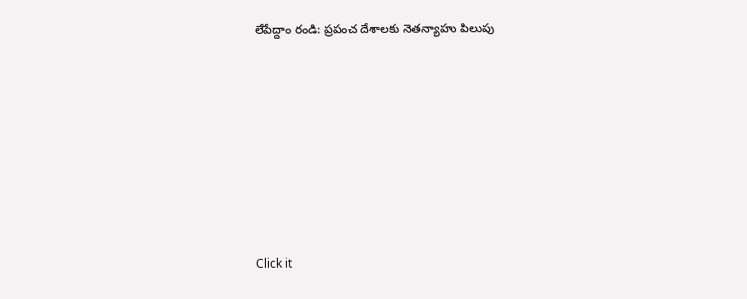లేపేద్దాం రండి: ప్రపంచ దేశాలకు నెతన్యాహు పిలుపు












Click it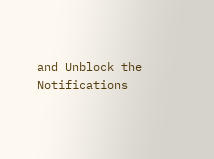and Unblock the Notifications